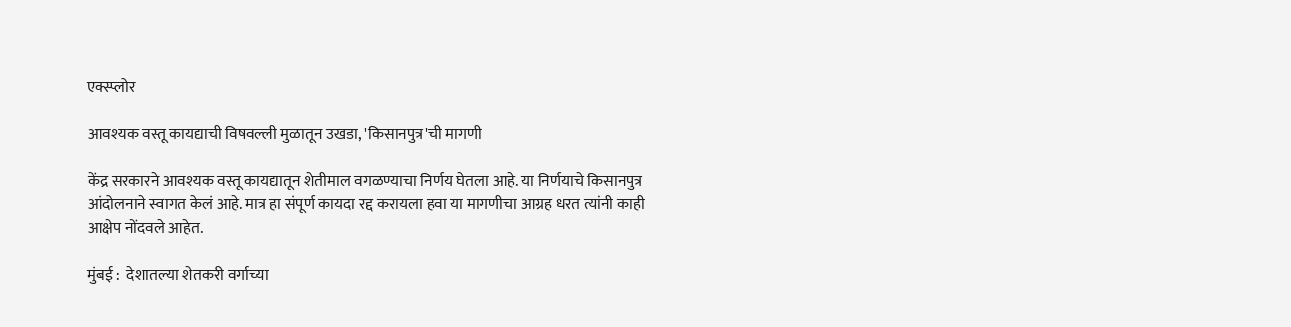एक्स्प्लोर

आवश्यक वस्तू कायद्याची विषवल्ली मुळातून उखडा, 'किसानपुत्र'ची मागणी

केंद्र सरकारने आवश्यक वस्तू कायद्यातून शेतीमाल वगळण्याचा निर्णय घेतला आहे. या निर्णयाचे किसानपुत्र आंदोलनाने स्वागत केलं आहे. मात्र हा संपूर्ण कायदा रद्द करायला हवा या मागणीचा आग्रह धरत त्यांनी काही आक्षेप नोंदवले आहेत.

मुंबई :  देशातल्या शेतकरी वर्गाच्या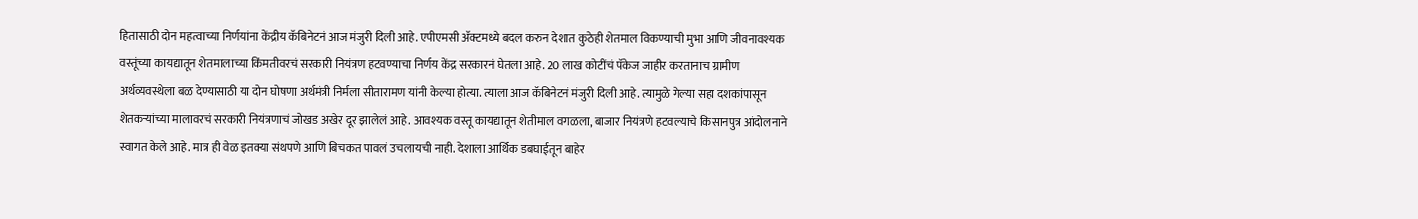हितासाठी दोन महत्वाच्या निर्णयांना केंद्रीय कॅबिनेटनं आज मंजुरी दिली आहे. एपीएमसी ॲक्टमध्ये बदल करुन देशात कुठेही शेतमाल विकण्याची मुभा आणि जीवनावश्यक वस्तूंच्या कायद्यातून शेतमालाच्या किंमतीवरचं सरकारी नियंत्रण हटवण्याचा निर्णय केंद्र सरकारनं घेतला आहे. 20 लाख कोटींचं पॅकेज जाहीर करतानाच ग्रामीण अर्थव्यवस्थेला बळ देण्यासाठी या दोन घोषणा अर्थमंत्री निर्मला सीतारामण यांनी केल्या होत्या. त्याला आज कॅबिनेटनं मंजुरी दिली आहे. त्यामुळे गेल्या सहा दशकांपासून शेतकऱ्यांच्या मालावरचं सरकारी नियंत्रणाचं जोखड अखेर दूर झालेलं आहे. आवश्यक वस्तू कायद्यातून शेतीमाल वगळला, बाजार नियंत्रणे हटवल्याचे किसानपुत्र आंदोलनाने स्वागत केले आहे. मात्र ही वेळ इतक्या संथपणे आणि बिचकत पावलं उचलायची नाही. देशाला आर्थिक डबघाईतून बाहेर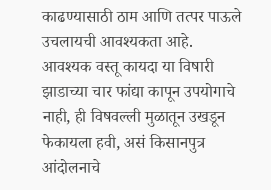काढण्यासाठी ठाम आणि तत्पर पाऊले उचलायची आवश्यकता आहे. आवश्यक वस्तू कायदा या विषारी झाडाच्या चार फांद्या कापून उपयोगाचे नाही, ही विषवल्ली मुळातून उखडून फेकायला हवी, असं किसानपुत्र आंदोलनाचे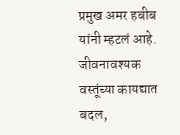प्रमुख अमर हबीब यांनी म्हटलं आहे. जीवनावश्यक वस्तूंच्या कायद्यात बदल,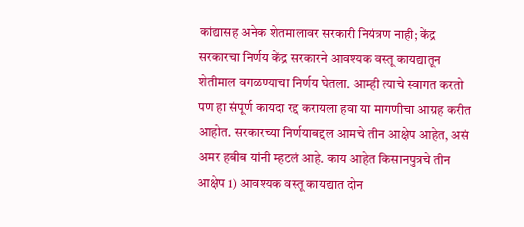कांद्यासह अनेक शेतमालावर सरकारी नियंत्रण नाही; केंद्र सरकारचा निर्णय केंद्र सरकारने आवश्यक वस्तू कायद्यातून शेतीमाल वगळण्याचा निर्णय घेतला. आम्ही त्याचे स्वागत करतो पण हा संपूर्ण कायदा रद्द करायला हवा या मागणीचा आग्रह करीत आहोत. सरकारच्या निर्णयाबद्दल आमचे तीन आक्षेप आहेत, असं अमर हबीब यांनी म्हटलं आहे. काय आहेत किसानपुत्रचे तीन आक्षेप 1) आवश्यक वस्तू कायद्यात दोन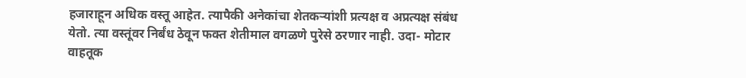हजाराहून अधिक वस्तू आहेत. त्यापैकी अनेकांचा शेतकऱ्यांशी प्रत्यक्ष व अप्रत्यक्ष संबंध येतो. त्या वस्तूंवर निर्बंध ठेवून फक्त शेतीमाल वगळणे पुरेसे ठरणार नाही. उदा- मोटार वाहतूक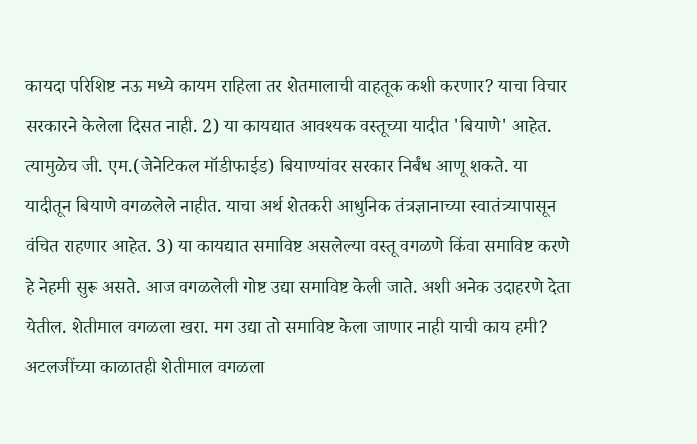कायदा परिशिष्ट नऊ मध्ये कायम राहिला तर शेतमालाची वाहतूक कशी करणार? याचा विचार सरकारने केलेला दिसत नाही. 2) या कायद्यात आवश्यक वस्तूच्या यादीत 'बियाणे' आहेत. त्यामुळेच जी. एम.(जेनेटिकल मॉडीफाईड) बियाण्यांवर सरकार निर्बंध आणू शकते. या यादीतून बियाणे वगळलेले नाहीत. याचा अर्थ शेतकरी आधुनिक तंत्रज्ञानाच्या स्वातंत्र्यापासून वंचित राहणार आहेत. 3) या कायद्यात समाविष्ट असलेल्या वस्तू वगळणे किंवा समाविष्ट करणे हे नेहमी सुरू असते. आज वगळलेली गोष्ट उद्या समाविष्ट केली जाते. अशी अनेक उदाहरणे देता येतील. शेतीमाल वगळला खरा. मग उद्या तो समाविष्ट केला जाणार नाही याची काय हमी? अटलजींच्या काळातही शेतीमाल वगळला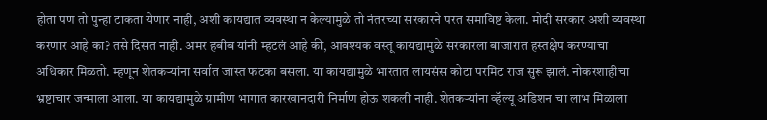होता पण तो पुन्हा टाकता येणार नाही, अशी कायद्यात व्यवस्था न केल्यामुळे तो नंतरच्या सरकारने परत समाविष्ट केला. मोदी सरकार अशी व्यवस्था करणार आहे का? तसे दिसत नाही. अमर हबीब यांनी म्हटलं आहे की, आवश्यक वस्तू कायद्यामुळे सरकारला बाजारात हस्तक्षेप करण्याचा अधिकार मिळतो. म्हणून शेतकऱ्यांना सर्वात जास्त फटका बसला. या कायद्यामुळे भारतात लायसंस कोटा परमिट राज सुरू झालं. नोकरशाहीचा भ्रष्टाचार जन्माला आला. या कायद्यामुळे ग्रामीण भागात कारखानदारी निर्माण होऊ शकली नाही. शेतकऱ्यांना व्हॅल्यू अडिशन चा लाभ मिळाला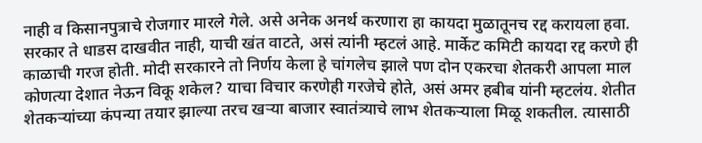नाही व किसानपुत्राचे रोजगार मारले गेले. असे अनेक अनर्थ करणारा हा कायदा मुळातूनच रद्द करायला हवा. सरकार ते धाडस दाखवीत नाही, याची खंत वाटते, असं त्यांनी म्हटलं आहे. मार्केट कमिटी कायदा रद्द करणे ही काळाची गरज होती. मोदी सरकारने तो निर्णय केला हे चांगलेच झाले पण दोन एकरचा शेतकरी आपला माल कोणत्या देशात नेऊन विकू शकेल? याचा विचार करणेही गरजेचे होते, असं अमर हबीब यांनी म्हटलंय. शेतीत शेतकऱ्यांच्या कंपन्या तयार झाल्या तरच खऱ्या बाजार स्वातंत्र्याचे लाभ शेतकऱ्याला मिळू शकतील. त्यासाठी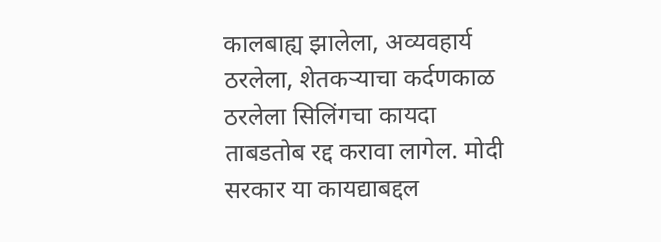कालबाह्य झालेला, अव्यवहार्य ठरलेला, शेतकऱ्याचा कर्दणकाळ ठरलेला सिलिंगचा कायदा ताबडतोब रद्द करावा लागेल. मोदी सरकार या कायद्याबद्दल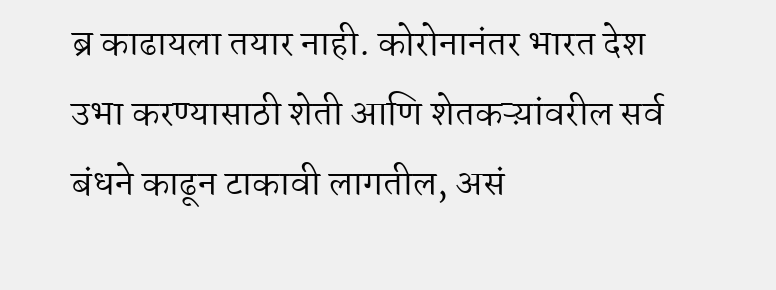ब्र काढायला तयार नाही. कोरोनानंतर भारत देश उभा करण्यासाठी शेती आणि शेतकऱ्य़ांवरील सर्व बंधने काढून टाकावी लागतील, असं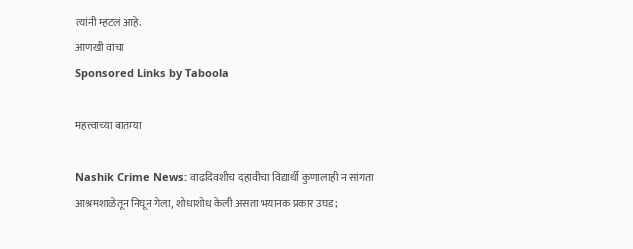त्यांनी म्हटलं आहे.
आणखी वाचा
Sponsored Links by Taboola

महत्त्वाच्या बातम्या

Nashik Crime News: वाढदिवशीच दहावीचा विद्यार्थी कुणालाही न सांगता आश्रमशाळेतून निघून गेला, शोधाशोध केली असता भयानक प्रकार उघड;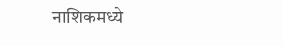नाशिकमध्ये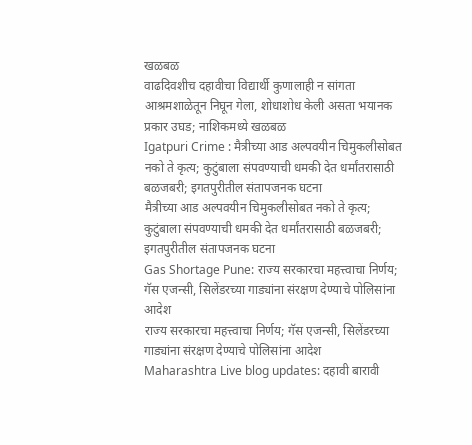खळबळ
वाढदिवशीच दहावीचा विद्यार्थी कुणालाही न सांगता आश्रमशाळेतून निघून गेला, शोधाशोध केली असता भयानक प्रकार उघड; नाशिकमध्ये खळबळ
Igatpuri Crime : मैत्रीच्या आड अल्पवयीन चिमुकलीसोबत नको ते कृत्य; कुटुंबाला संपवण्याची धमकी देत धर्मांतरासाठी बळजबरी; इगतपुरीतील संतापजनक घटना
मैत्रीच्या आड अल्पवयीन चिमुकलीसोबत नको ते कृत्य; कुटुंबाला संपवण्याची धमकी देत धर्मांतरासाठी बळजबरी; इगतपुरीतील संतापजनक घटना
Gas Shortage Pune: राज्य सरकारचा महत्त्वाचा निर्णय; गॅस एजन्सी, सिलेंडरच्या गाड्यांना संरक्षण देण्याचे पोलिसांना आदेश
राज्य सरकारचा महत्त्वाचा निर्णय; गॅस एजन्सी, सिलेंडरच्या गाड्यांना संरक्षण देण्याचे पोलिसांना आदेश
Maharashtra Live blog updates: दहावी बारावी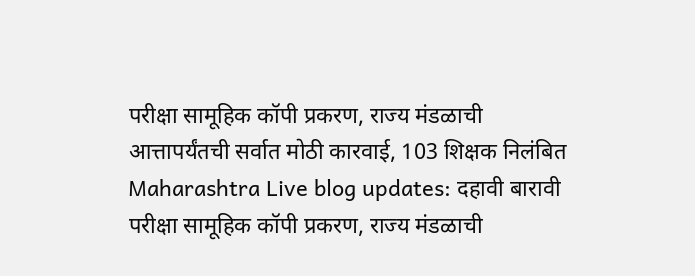परीक्षा सामूहिक कॉपी प्रकरण, राज्य मंडळाची आत्तापर्यंतची सर्वात मोठी कारवाई, 103 शिक्षक निलंबित
Maharashtra Live blog updates: दहावी बारावी परीक्षा सामूहिक कॉपी प्रकरण, राज्य मंडळाची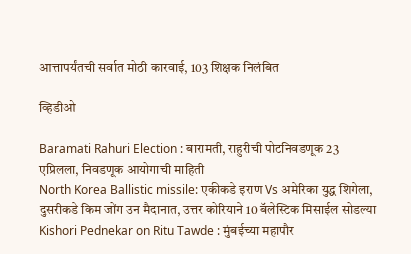आत्तापर्यंतची सर्वात मोठी कारवाई, 103 शिक्षक निलंबित

व्हिडीओ

Baramati Rahuri Election : बारामती, राहुरीची पोटनिवडणूक 23 एप्रिलला, निवडणूक आयोगाची माहिती
North Korea Ballistic missile: एकीकडे इराण Vs अमेरिका युद्ध शिगेला, दुसरीकडे किम जोंग उन मैदानात, उत्तर कोरियाने 10 बॅलेस्टिक मिसाईल सोडल्या
Kishori Pednekar on Ritu Tawde : मुंबईच्या महापौर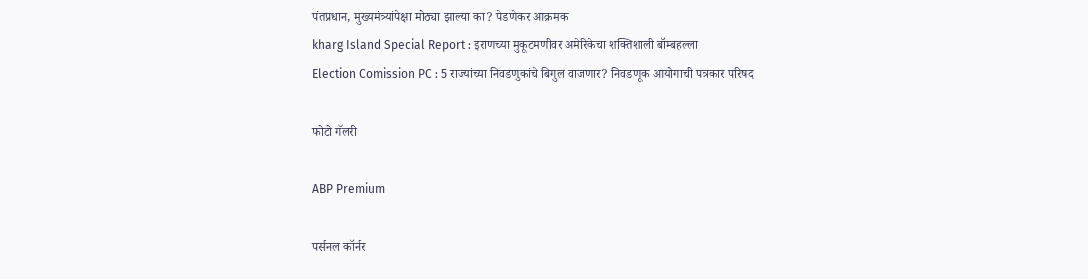पंतप्रधान, मुख्यमंत्र्यांपेक्षा मोठ्या झाल्या का? पेडणेकर आक्रमक
kharg Island Special Report : इराणच्या मुकूटमणीवर अमेरिकेचा शक्तिशाली बॉम्बहल्ला
Election Comission PC : 5 राज्यांच्या निवडणुकांचे बिगुल वाजणार? निवडणूक आयोगाची पत्रकार परिषद

फोटो गॅलरी

ABP Premium

पर्सनल कॉर्नर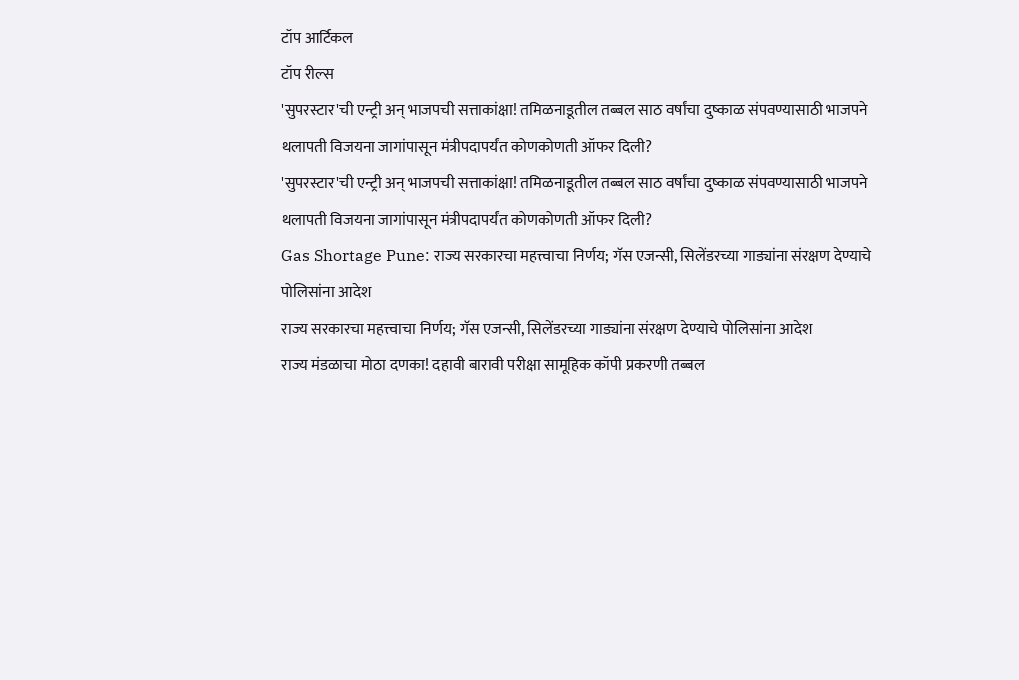टॉप आर्टिकल
टॉप रील्स
'सुपरस्टार'ची एन्ट्री अन् भाजपची सत्ताकांक्षा! तमिळनाडूतील तब्बल साठ वर्षांचा दुष्काळ संपवण्यासाठी भाजपने थलापती विजयना जागांपासून मंत्रीपदापर्यंत कोणकोणती ऑफर दिली?
'सुपरस्टार'ची एन्ट्री अन् भाजपची सत्ताकांक्षा! तमिळनाडूतील तब्बल साठ वर्षांचा दुष्काळ संपवण्यासाठी भाजपने थलापती विजयना जागांपासून मंत्रीपदापर्यंत कोणकोणती ऑफर दिली?
Gas Shortage Pune: राज्य सरकारचा महत्त्वाचा निर्णय; गॅस एजन्सी, सिलेंडरच्या गाड्यांना संरक्षण देण्याचे पोलिसांना आदेश
राज्य सरकारचा महत्त्वाचा निर्णय; गॅस एजन्सी, सिलेंडरच्या गाड्यांना संरक्षण देण्याचे पोलिसांना आदेश
राज्य मंडळाचा मोठा दणका! दहावी बारावी परीक्षा सामूहिक कॉपी प्रकरणी तब्बल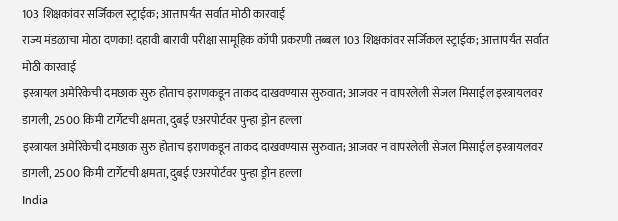103 शिक्षकांवर सर्जिकल स्ट्राईक; आत्तापर्यंत सर्वात मोठी कारवाई
राज्य मंडळाचा मोठा दणका! दहावी बारावी परीक्षा सामूहिक कॉपी प्रकरणी तब्बल 103 शिक्षकांवर सर्जिकल स्ट्राईक; आत्तापर्यंत सर्वात मोठी कारवाई
इस्त्रायल अमेरिकेची दमछाक सुरु होताच इराणकडून ताकद दाखवण्यास सुरुवात; आजवर न वापरलेली सेजल मिसाईल इस्त्रायलवर डागली, 2500 किमी टार्गेटची क्षमता, दुबई एअरपोर्टवर पुन्हा ड्रोन हल्ला
इस्त्रायल अमेरिकेची दमछाक सुरु होताच इराणकडून ताकद दाखवण्यास सुरुवात; आजवर न वापरलेली सेजल मिसाईल इस्त्रायलवर डागली, 2500 किमी टार्गेटची क्षमता, दुबई एअरपोर्टवर पुन्हा ड्रोन हल्ला
India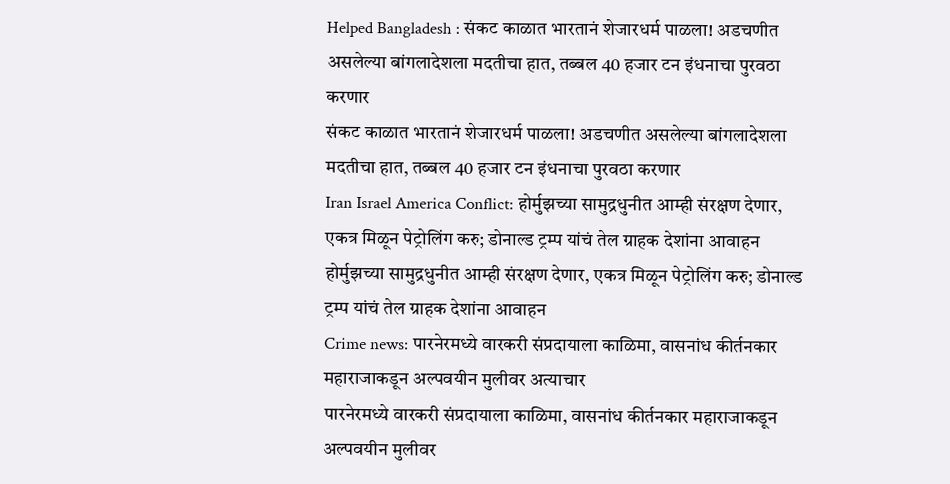Helped Bangladesh : संकट काळात भारतानं शेजारधर्म पाळला! अडचणीत असलेल्या बांगलादेशला मदतीचा हात, तब्बल 40 हजार टन इंधनाचा पुरवठा करणार
संकट काळात भारतानं शेजारधर्म पाळला! अडचणीत असलेल्या बांगलादेशला मदतीचा हात, तब्बल 40 हजार टन इंधनाचा पुरवठा करणार
Iran Israel America Conflict: होर्मुझच्या सामुद्रधुनीत आम्ही संरक्षण देणार, एकत्र मिळून पेट्रोलिंग करु; डोनाल्ड ट्रम्प यांचं तेल ग्राहक देशांना आवाहन
होर्मुझच्या सामुद्रधुनीत आम्ही संरक्षण देणार, एकत्र मिळून पेट्रोलिंग करु; डोनाल्ड ट्रम्प यांचं तेल ग्राहक देशांना आवाहन
Crime news: पारनेरमध्ये वारकरी संप्रदायाला काळिमा, वासनांध कीर्तनकार महाराजाकडून अल्पवयीन मुलीवर अत्याचार
पारनेरमध्ये वारकरी संप्रदायाला काळिमा, वासनांध कीर्तनकार महाराजाकडून अल्पवयीन मुलीवर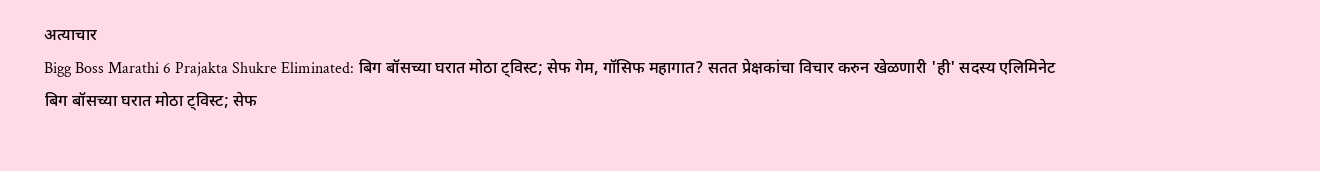अत्याचार
Bigg Boss Marathi 6 Prajakta Shukre Eliminated: बिग बॉसच्या घरात मोठा ट्विस्ट; सेफ गेम, गॉसिफ महागात? सतत प्रेक्षकांचा विचार करुन खेळणारी 'ही' सदस्य एलिमिनेट
बिग बॉसच्या घरात मोठा ट्विस्ट; सेफ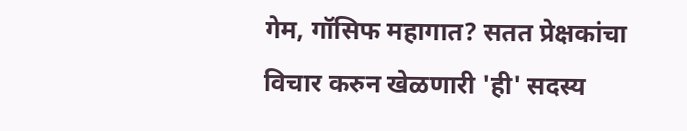गेम, गॉसिफ महागात? सतत प्रेक्षकांचा विचार करुन खेळणारी 'ही' सदस्य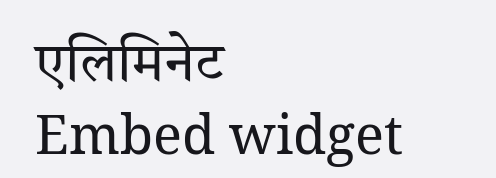एलिमिनेट
Embed widget